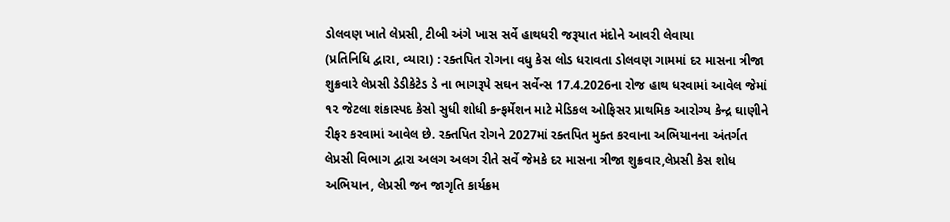ડોલવણ ખાતે લેપ્રસી, ટીબી અંગે ખાસ સર્વે હાથધરી જરૂયાત મંદોને આવરી લેવાયા
(પ્રતિનિધિ દ્વારા, વ્યારા) : રક્તપિત રોગના વધુ કેસ લોડ ધરાવતા ડોલવણ ગામમાં દર માસના ત્રીજા શુક્રવારે લેપ્રસી ડેડીકેટેડ ડે ના ભાગરૂપે સઘન સર્વેન્સ 17.4.2026ના રોજ હાથ ધરવામાં આવેલ જેમાં ૧૨ જેટલા શંકાસ્પદ કેસો સુધી શોધી કન્ફર્મેશન માટે મેડિકલ ઓફિસર પ્રાથમિક આરોગ્ય કેન્દ્ર ઘાણીને રીફર કરવામાં આવેલ છે. રક્તપિત રોગને 2027માં રક્તપિત મુક્ત કરવાના અભિયાનના અંતર્ગત લેપ્રસી વિભાગ દ્વારા અલગ અલગ રીતે સર્વે જેમકે દર માસના ત્રીજા શુક્રવાર,લેપ્રસી કેસ શોધ અભિયાન, લેપ્રસી જન જાગૃતિ કાર્યક્રમ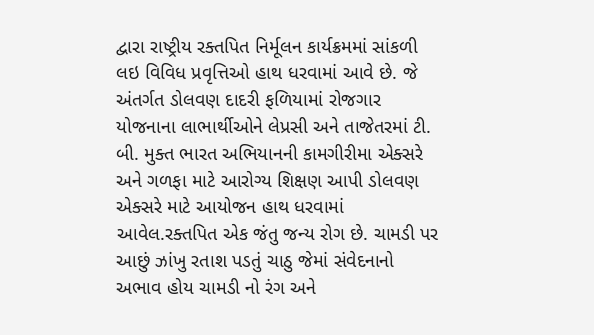દ્વારા રાષ્ટ્રીય રક્તપિત નિર્મૂલન કાર્યક્રમમાં સાંકળી લઇ વિવિધ પ્રવૃત્તિઓ હાથ ધરવામાં આવે છે. જે અંતર્ગત ડોલવણ દાદરી ફળિયામાં રોજગાર યોજનાના લાભાર્થીઓને લેપ્રસી અને તાજેતરમાં ટી. બી. મુક્ત ભારત અભિયાનની કામગીરીમા એક્સરે અને ગળફા માટે આરોગ્ય શિક્ષણ આપી ડોલવણ એક્સરે માટે આયોજન હાથ ધરવામાં આવેલ.રક્તપિત એક જંતુ જન્ય રોગ છે. ચામડી પર આછું ઝાંખુ રતાશ પડતું ચાઠુ જેમાં સંવેદનાનો અભાવ હોય ચામડી નો રંગ અને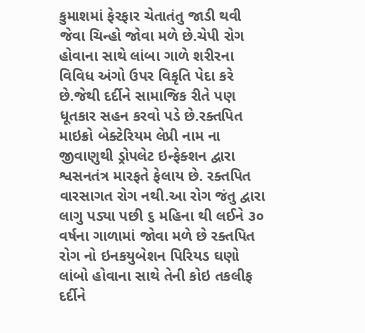કુમાશમાં ફેરફાર ચેતાતંતુ જાડી થવી જેવા ચિન્હો જોવા મળે છે.ચેપી રોગ હોવાના સાથે લાંબા ગાળે શરીરના વિવિધ અંગો ઉપર વિકૃતિ પેદા કરે છે.જેથી દર્દીને સામાજિક રીતે પણ ધૂતકાર સહન કરવો પડે છે.રક્તપિત માઇક્રો બેક્ટેરિયમ લેપ્રી નામ ના જીવાણુથી ડ્રોપલેટ ઇન્ફેક્શન દ્વારા શ્વસનતંત્ર મારફતે ફેલાય છે. રક્તપિત વારસાગત રોગ નથી.આ રોગ જંતુ દ્વારા લાગુ પડ્યા પછી ૬ મહિના થી લઈને ૩૦ વર્ષના ગાળામાં જોવા મળે છે રક્તપિત રોગ નો ઇનકયુબેશન પિરિયડ ઘણો લાંબો હોવાના સાથે તેની કોઇ તકલીફ દર્દીને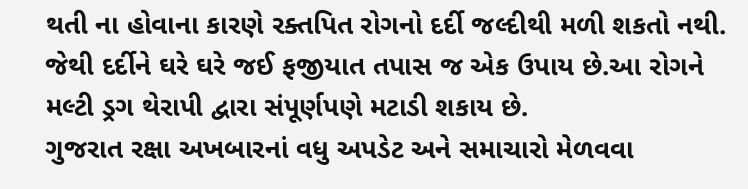થતી ના હોવાના કારણે રક્તપિત રોગનો દર્દી જલ્દીથી મળી શકતો નથી. જેથી દર્દીને ઘરે ઘરે જઈ ફજીયાત તપાસ જ એક ઉપાય છે.આ રોગને મલ્ટી ડ્રગ થેરાપી દ્વારા સંપૂર્ણપણે મટાડી શકાય છે.
ગુજરાત રક્ષા અખબારનાં વધુ અપડેટ અને સમાચારો મેળવવા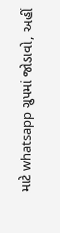માટે whatsapp ગ્રુપમાં જોડાવો, અહીં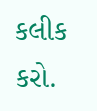કલીક કરો.